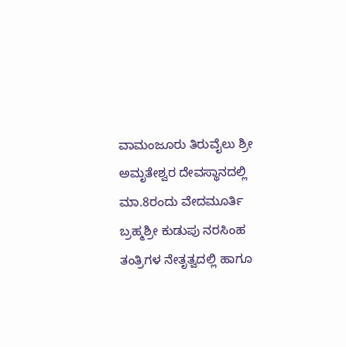ವಾಮಂಜೂರು ತಿರುವೈಲು ಶ್ರೀ ಅಮೃತೇಶ್ವರ ದೇವಸ್ಥಾನದಲ್ಲಿ ಮಾ.8ರಂದು ವೇದಮೂರ್ತಿ  ಬ್ರಹ್ಮಶ್ರೀ ಕುಡುಪು ನರಸಿಂಹ ತಂತ್ರಿಗಳ ನೇತೃತ್ವದಲ್ಲಿ ಹಾಗೂ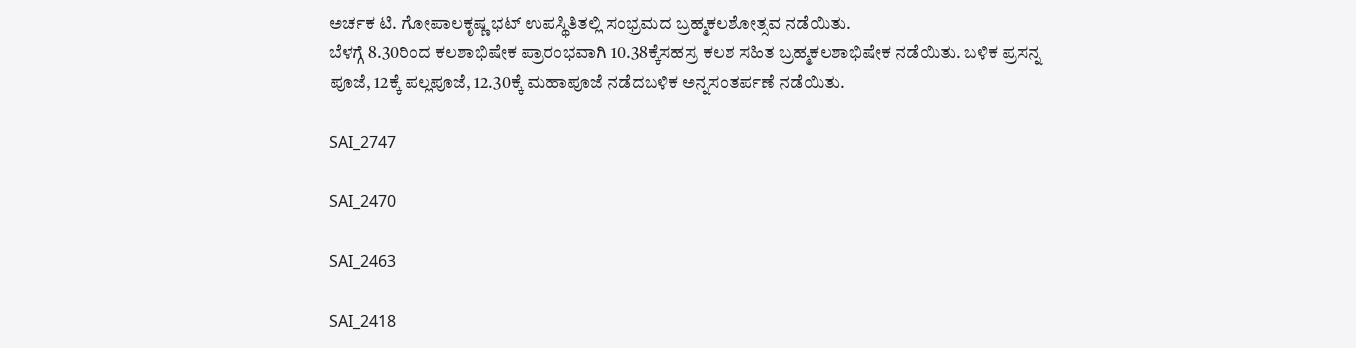ಅರ್ಚಕ ಟಿ. ಗೋಪಾಲಕೃಷ್ಣ ಭಟ್ ಉಪಸ್ಥಿತಿತಲ್ಲಿ ಸಂಭ್ರಮದ ಬ್ರಹ್ಮಕಲಶೋತ್ಸವ ನಡೆಯಿತು.
ಬೆಳಗ್ಗೆ 8.30ರಿಂದ ಕಲಶಾಭಿಷೇಕ ಪ್ರಾರಂಭವಾಗಿ 10.38ಕ್ಕೆಸಹಸ್ರ ಕಲಶ ಸಹಿತ ಬ್ರಹ್ಮಕಲಶಾಭಿಷೇಕ ನಡೆಯಿತು. ಬಳಿಕ ಪ್ರಸನ್ನ ಪೂಜೆ, 12ಕ್ಕೆ ಪಲ್ಲಪೂಜೆ, 12.30ಕ್ಕೆ ಮಹಾಪೂಜೆ ನಡೆದಬಳಿಕ ಅನ್ನಸಂತರ್ಪಣೆ ನಡೆಯಿತು.

SAI_2747

SAI_2470

SAI_2463

SAI_2418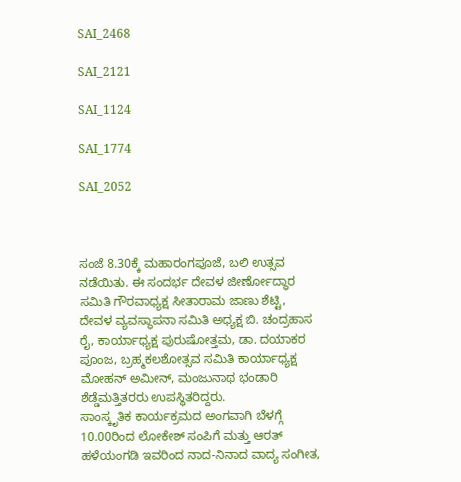SAI_2468

SAI_2121

SAI_1124

SAI_1774

SAI_2052



ಸಂಜೆ 8.30ಕ್ಕೆ ಮಹಾರಂಗಪೂಜೆ, ಬಲಿ ಉತ್ಸವ ನಡೆಯಿತು. ಈ ಸಂದರ್ಭ ದೇವಳ ಜೀರ್ಣೋದ್ಧಾರ ಸಮಿತಿ ಗೌರವಾಧ್ಯಕ್ಷ ಸೀತಾರಾಮ ಜಾಣು ಶೆಟ್ಟಿ, ದೇವಳ ವ್ಯವಸ್ಥಾಪನಾ ಸಮಿತಿ ಅಧ್ಯಕ್ಷ ಬಿ. ಚಂದ್ರಹಾಸ ರೈ, ಕಾರ್ಯಾಧ್ಯಕ್ಷ ಪುರುಷೋತ್ತಮ, ಡಾ. ದಯಾಕರ ಪೂಂಜ, ಬ್ರಹ್ಮಕಲಶೋತ್ಸವ ಸಮಿತಿ ಕಾರ್ಯಾಧ್ಯಕ್ಷ ಮೋಹನ್ ಅಮೀನ್, ಮಂಜುನಾಥ ಭಂಡಾರಿ ಶೆಡ್ಡೆಮತ್ತಿತರರು ಉಪಸ್ಥಿತರಿದ್ದರು.
ಸಾಂಸ್ಕೃತಿಕ ಕಾರ್ಯಕ್ರಮದ ಅಂಗವಾಗಿ ಬೆಳಗ್ಗೆ 10.00ರಿಂದ ಲೋಕೇಶ್ ಸಂಪಿಗೆ ಮತ್ತು ಆರತ್ ಹಳೆಯಂಗಡಿ ಇವರಿಂದ ನಾದ-ನಿನಾದ ವಾದ್ಯ ಸಂಗೀತ,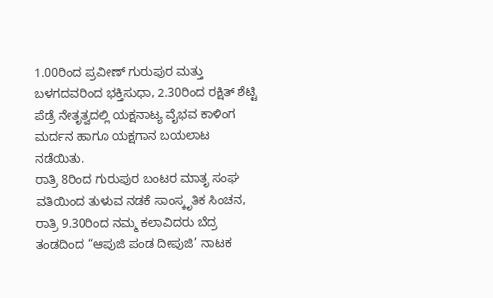1.00ರಿಂದ ಪ್ರವೀಣ್ ಗುರುಪುರ ಮತ್ತು ಬಳಗದವರಿಂದ ಭಕ್ತಿಸುಧಾ, 2.30ರಿಂದ ರಕ್ಷಿತ್ ಶೆಟ್ಟಿ ಪೆಡ್ರೆ ನೇತೃತ್ವದಲ್ಲಿ ಯಕ್ಷನಾಟ್ಯ ವೈಭವ ಕಾಳಿಂಗ ಮರ್ದನ ಹಾಗೂ ಯಕ್ಷಗಾನ ಬಯಲಾಟ ನಡೆಯಿತು.
ರಾತ್ರಿ 8ರಿಂದ ಗುರುಪುರ ಬಂಟರ ಮಾತೃ ಸಂಘ ವತಿಯಿಂದ ತುಳುವ ನಡಕೆ ಸಾಂಸ್ಕೃತಿಕ ಸಿಂಚನ, ರಾತ್ರಿ 9.30ರಿಂದ ನಮ್ಮ ಕಲಾವಿದರು ಬೆದ್ರ ತಂಡದಿಂದ “ಆಪುಜಿ ಪಂಡ ದೀಪುಜಿ’ ನಾಟಕ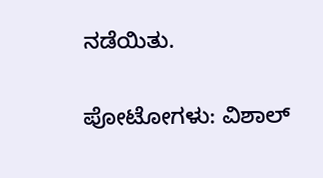ನಡೆಯಿತು.

ಪೋಟೋಗಳು: ವಿಶಾಲ್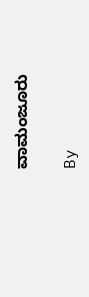ವಾಮಂಜೂರು

By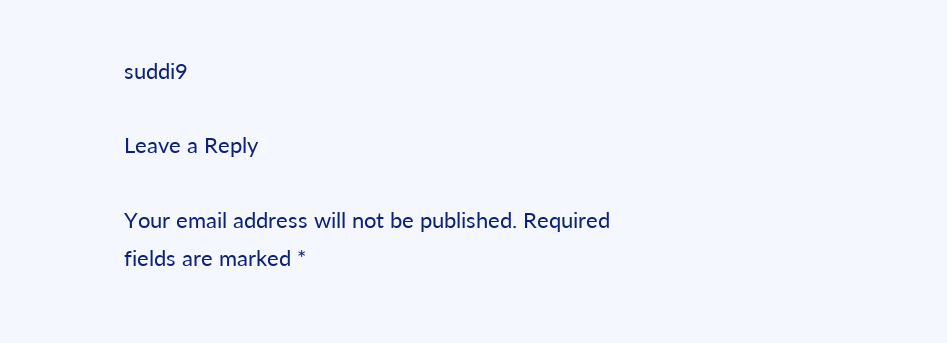suddi9

Leave a Reply

Your email address will not be published. Required fields are marked *